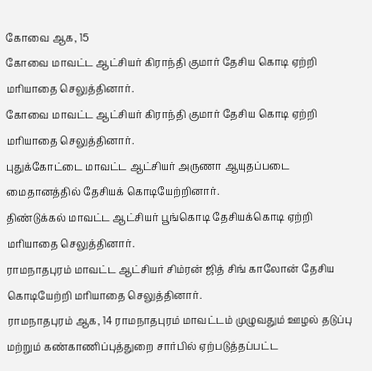கோவை ஆக, 15
கோவை மாவட்ட ஆட்சியர் கிராந்தி குமார் தேசிய கொடி ஏற்றி மரியாதை செலுத்தினார்.
கோவை மாவட்ட ஆட்சியர் கிராந்தி குமார் தேசிய கொடி ஏற்றி மரியாதை செலுத்தினார்.
புதுக்கோட்டை மாவட்ட ஆட்சியர் அருணா ஆயுதப்படை மைதானத்தில் தேசியக் கொடியேற்றினார்.
திண்டுக்கல் மாவட்ட ஆட்சியர் பூங்கொடி தேசியக்கொடி ஏற்றி மரியாதை செலுத்தினார்.
ராமநாதபுரம் மாவட்ட ஆட்சியர் சிம்ரன் ஜித் சிங் காலோன் தேசிய கொடியேற்றி மரியாதை செலுத்தினார்.
ராமநாதபுரம் ஆக, 14 ராமநாதபுரம் மாவட்டம் முழுவதும் ஊழல் தடுப்பு மற்றும் கண்காணிப்புத்துறை சார்பில் ஏற்படுத்தப்பட்ட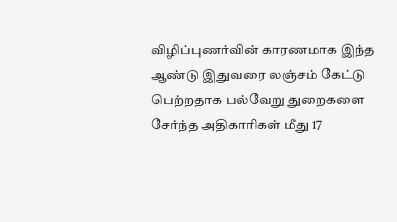விழிப்புணர்வின் காரணமாக இந்த ஆண்டு இதுவரை லஞ்சம் கேட்டு பெற்றதாக பல்வேறு துறைகளை சேர்ந்த அதிகாரிகள் மீது 17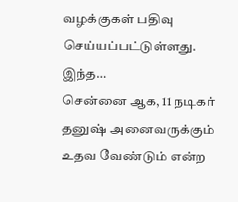வழக்குகள் பதிவு செய்யப்பட்டுள்ளது. இந்த…
சென்னை ஆக, 11 நடிகர் தனுஷ் அனைவருக்கும் உதவ வேண்டும் என்ற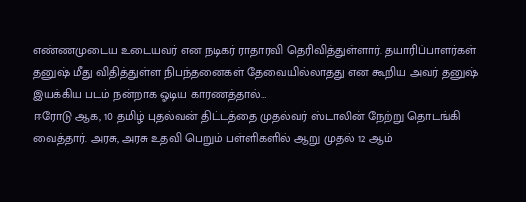எண்ணமுடைய உடையவர் என நடிகர் ராதாரவி தெரிவித்துள்ளார். தயாரிப்பாளர்கள் தனுஷ் மீது விதித்துள்ள நிபந்தனைகள் தேவையில்லாதது என கூறிய அவர் தனுஷ் இயக்கிய படம் நன்றாக ஓடிய காரணத்தால்…
ஈரோடு ஆக, 10 தமிழ் புதல்வன் திட்டத்தை முதல்வர் ஸ்டாலின் நேற்று தொடங்கி வைத்தார். அரசு, அரசு உதவி பெறும் பள்ளிகளில் ஆறு முதல் 12 ஆம்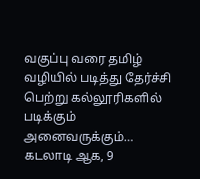வகுப்பு வரை தமிழ் வழியில் படித்து தேர்ச்சி பெற்று கல்லூரிகளில் படிக்கும் அனைவருக்கும்…
கடலாடி ஆக, 9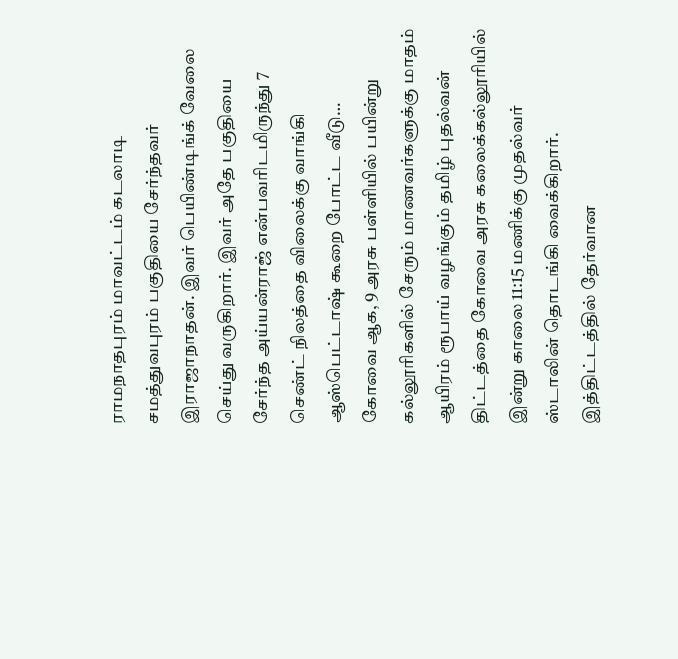ராமநாதபுரம் மாவட்டம் கடலாடி சமத்துவபுரம் பகுதியை சேர்ந்தவர் இராஜாநாதன். இவர் பெயிண்டிங்க் வேலை செய்து வருகிறார். இவர் அதே பகுதியை சேர்ந்த அய்யன்ராஜ் என்பவரிடமிருந்து 7 செண்ட் நிலத்தை விலைக்கு வாங்கி ஆஸ்பெட்டாஷ் கூறை போட்ட வீடு…
கோவை ஆக, 9 அரசு பள்ளியில் பயின்று கல்லூரிகளில் சேரும் மாணவர்களுக்கு மாதம் ஆயிரம் ரூபாய் வழங்கும் தமிழ் புதல்வன் திட்டத்தை கோவை அரசு கலைக்கல்லூரியில் இன்று காலை 11:15 மணிக்கு முதல்வர் ஸ்டாலின் தொடங்கி வைக்கிறார். இத்திட்டத்தில் தேர்வான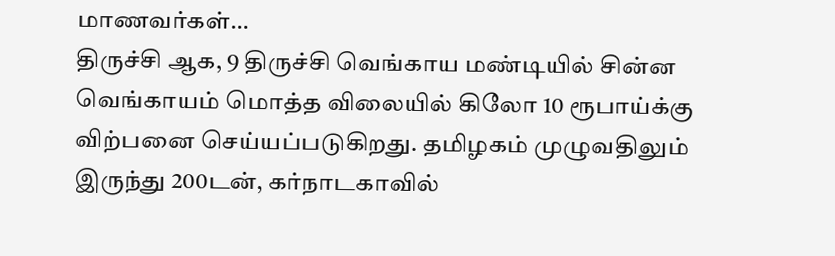மாணவர்கள்…
திருச்சி ஆக, 9 திருச்சி வெங்காய மண்டியில் சின்ன வெங்காயம் மொத்த விலையில் கிலோ 10 ரூபாய்க்கு விற்பனை செய்யப்படுகிறது. தமிழகம் முழுவதிலும் இருந்து 200டன், கர்நாடகாவில்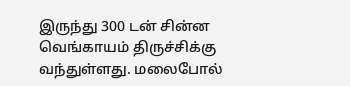இருந்து 300 டன் சின்ன வெங்காயம் திருச்சிக்கு வந்துள்ளது. மலைபோல்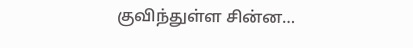குவிந்துள்ள சின்ன…